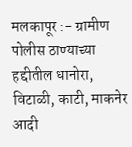मलकापूर :- ग्रामीण पोलीस ठाण्याच्या हद्दीतील धानोरा, विटाळी, काटी, माकनेर आदी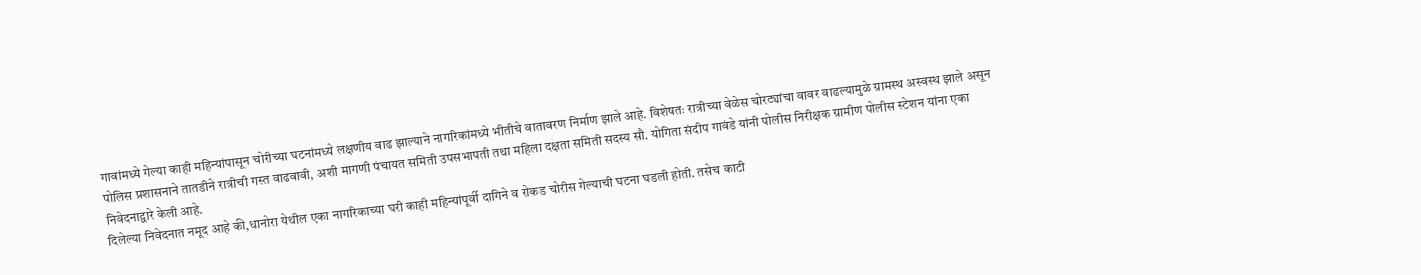गावांमध्ये गेल्या काही महिन्यांपासून चोरीच्या घटनांमध्ये लक्षणीय वाढ झाल्याने नागरिकांमध्ये भीतीचे वातावरण निर्माण झाले आहे. विशेषतः रात्रीच्या वेळेस चोरट्यांचा वावर वाढल्यामुळे ग्रामस्थ अस्वस्थ झाले असून पोलिस प्रशासनाने तातडीने रात्रीची गस्त वाढवावी, अशी मागणी पंचायत समिती उपसभापती तथा महिला दक्षता समिती सदस्य सौ. योगिता संदीप गावंडे यांनी पोलीस निरीक्षक ग्रामीण पोलीस स्टेशन यांना एका निवेदनाद्वारे केली आहे.
दिलेल्या निवेदनात नमूद आहे की,धानोरा येथील एका नागरिकाच्या घरी काही महिन्यांपूर्वी दागिने व रोकड चोरीस गेल्याची घटना घडली होती. तसेच काटी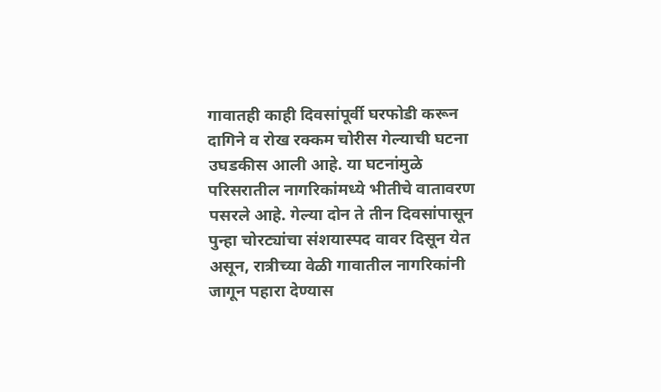गावातही काही दिवसांपूर्वी घरफोडी करून दागिने व रोख रक्कम चोरीस गेल्याची घटना उघडकीस आली आहे. या घटनांमुळे परिसरातील नागरिकांमध्ये भीतीचे वातावरण पसरले आहे. गेल्या दोन ते तीन दिवसांपासून पुन्हा चोरट्यांचा संशयास्पद वावर दिसून येत असून, रात्रीच्या वेळी गावातील नागरिकांनी जागून पहारा देण्यास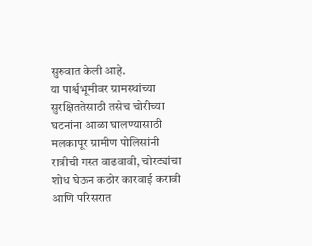सुरुवात केली आहे.
या पार्श्वभूमीवर ग्रामस्थांच्या सुरक्षिततेसाठी तसेच चोरीच्या घटनांना आळा घालण्यासाठी मलकापूर ग्रामीण पोलिसांनी रात्रीची गस्त वाढवावी, चोरट्यांचा शोध घेऊन कठोर कारवाई करावी आणि परिसरात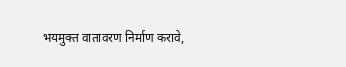भयमुक्त वातावरण निर्माण करावे,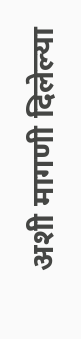अशी मागणी दिलेल्या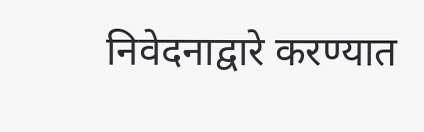निवेदनाद्वारे करण्यात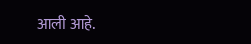आली आहे.